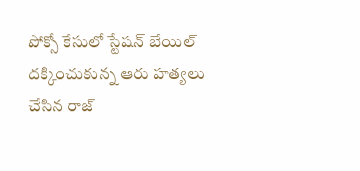పోక్సో కేసులో స్టేషన్ బేయిల్ దక్కించుకున్న ఆరు హత్యలు చేసిన రాజ్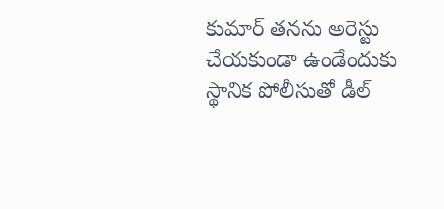కుమార్ తనను అరెస్టు చేయకుండా ఉండేందుకు స్థానిక పోలీసుతో డీల్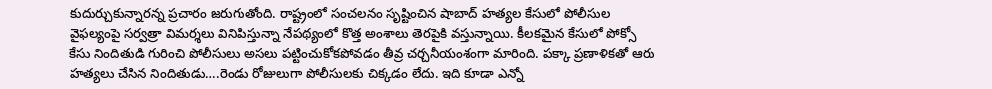కుదుర్చుకున్నారన్న ప్రచారం జరుగుతోంది. రాష్ట్రంలో సంచలనం సృష్టించిన షాబాద్ హత్యల కేసులో పోలీసుల వైఫల్యంపై సర్వత్రా విమర్శలు వినిపిస్తున్నా నేపథ్యంలో కొత్త అంశాలు తెరపైకి వస్తున్నాయి. కీలకమైన కేసులో పోక్సో కేసు నిందితుడి గురించి పోలీసులు అసలు పట్టించుకోకపోవడం తీవ్ర చర్చనీయంశంగా మారింది. పక్కా ప్రణాళికతో ఆరు హత్యలు చేసిన నిందితుడు….రెండు రోజులుగా పోలీసులకు చిక్కడం లేదు. ఇది కూడా ఎన్నో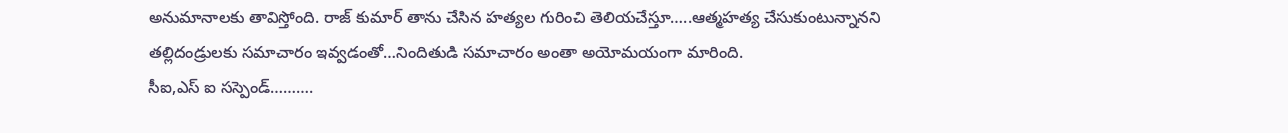అనుమానాలకు తావిస్తోంది. రాజ్ కుమార్ తాను చేసిన హత్యల గురించి తెలియచేస్తూ…..ఆత్మహత్య చేసుకుంటున్నానని తల్లిదండ్రులకు సమాచారం ఇవ్వడంతో…నిందితుడి సమాచారం అంతా అయోమయంగా మారింది.
సీఐ,ఎస్ ఐ సస్పెండ్……….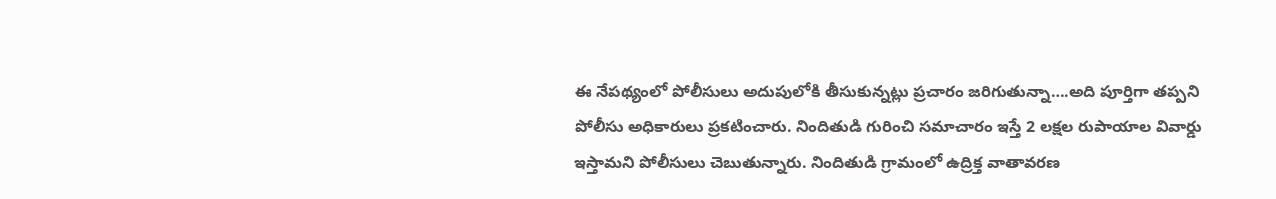ఈ నేపథ్యంలో పోలీసులు అదుపులోకి తీసుకున్నట్లు ప్రచారం జరిగుతున్నా….అది పూర్తిగా తప్పని పోలీసు అధికారులు ప్రకటించారు. నిందితుడి గురించి సమాచారం ఇస్తే 2 లక్షల రుపాయాల వివార్డు ఇస్తామని పోలీసులు చెబుతున్నారు. నిందితుడి గ్రామంలో ఉద్రిక్త వాతావరణ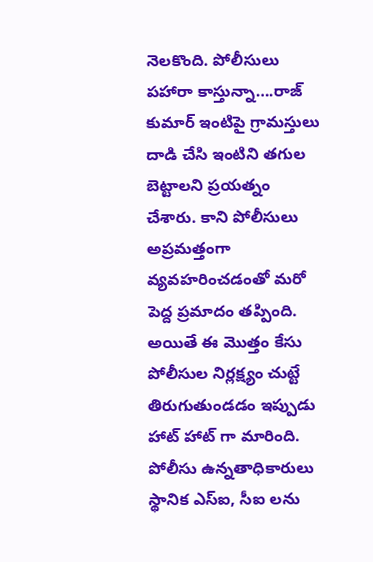నెలకొంది. పోలీసులు పహారా కాస్తున్నా….రాజ్ కుమార్ ఇంటిపై గ్రామస్తులు దాడి చేసి ఇంటిని తగుల బెట్టాలని ప్రయత్నం చేశారు. కాని పోలీసులు అప్రమత్తంగా వ్యవహరించడంతో మరో పెద్ద ప్రమాదం తప్పింది. అయితే ఈ మొత్తం కేసు పోలీసుల నిర్లక్ష్యం చుట్టే తిరుగుతుండడం ఇప్పుడు హాట్ హాట్ గా మారింది. పోలీసు ఉన్నతాధికారులు స్థానిక ఎస్ఐ, సీఐ లను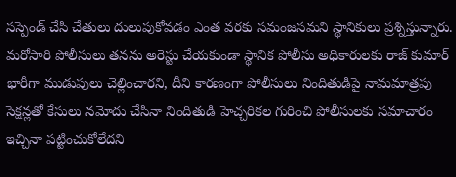సస్పెండ్ చేసి చేతులు దులుపుకోవడం ఎంత వరకు సమంజసమని స్థానికులు ప్రశ్నిస్తున్నారు. మరోసారి పోలీసులు తనను అరెస్టు చేయకుండా స్థానిక పోలీసు అధికారులకు రాజ్ కుమార్ భారీగా ముడుపులు చెల్లించారని, దీని కారణంగా పోలీసులు నిందితుడిపై నామమాత్రపు సెక్షన్లతో కేసులు నమోదు చేసినా నిందితుడి హెచ్చరికల గురించి పోలీసులకు సమాచారం ఇచ్చినా పట్టించుకోలేదని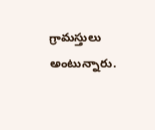గ్రామస్తులు అంటున్నారు.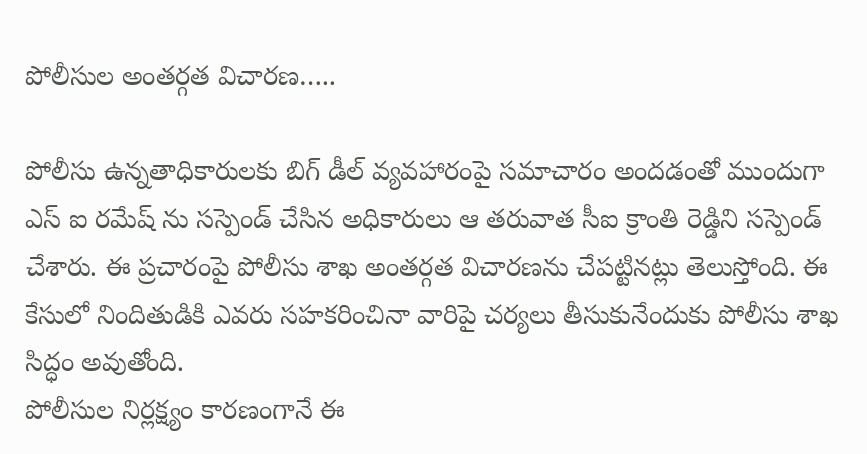పోలీసుల అంతర్గత విచారణ…..

పోలీసు ఉన్నతాధికారులకు బిగ్ డీల్ వ్యవహారంపై సమాచారం అందడంతో ముందుగా ఎస్ ఐ రమేష్ ను సస్పెండ్ చేసిన అధికారులు ఆ తరువాత సీఐ క్రాంతి రెడ్డిని సస్పెండ్ చేశారు. ఈ ప్రచారంపై పోలీసు శాఖ అంతర్గత విచారణను చేపట్టినట్లు తెలుస్తోంది. ఈ కేసులో నిందితుడికి ఎవరు సహకరించినా వారిపై చర్యలు తీసుకునేందుకు పోలీసు శాఖ సిద్ధం అవుతోంది.
పోలీసుల నిర్లక్ష్యం కారణంగానే ఈ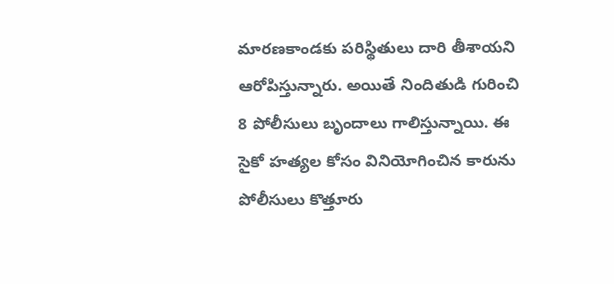మారణకాండకు పరిస్థితులు దారి తీశాయని ఆరోపిస్తున్నారు. అయితే నిందితుడి గురించి 8 పోలీసులు బృందాలు గాలిస్తున్నాయి. ఈ సైకో హత్యల కోసం వినియోగించిన కారును పోలీసులు కొత్తూరు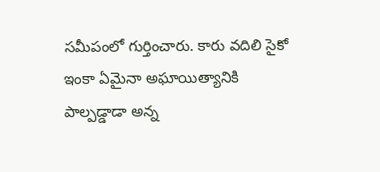సమీపంలో గుర్తించారు. కారు వదిలి సైకో ఇంకా ఏమైనా అఘాయిత్యానికి
పాల్పడ్డాడా అన్న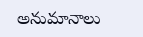అనుమానాలు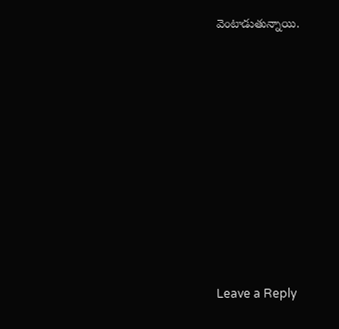వెంటాడుతున్నాయి.












Leave a Reply